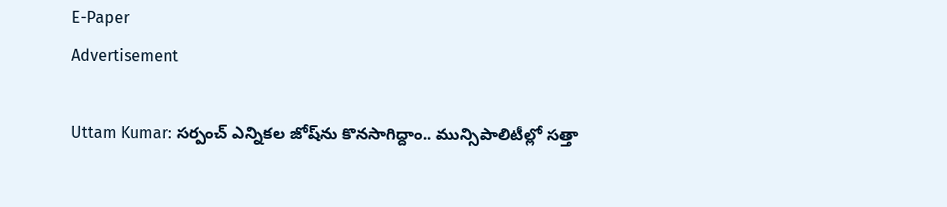E-Paper
Advertisement

Uttam Kumar: సర్పంచ్ ఎన్నికల జోష్‌ను కొనసాగిద్దాం.. మున్సిపాలిటీల్లో సత్తా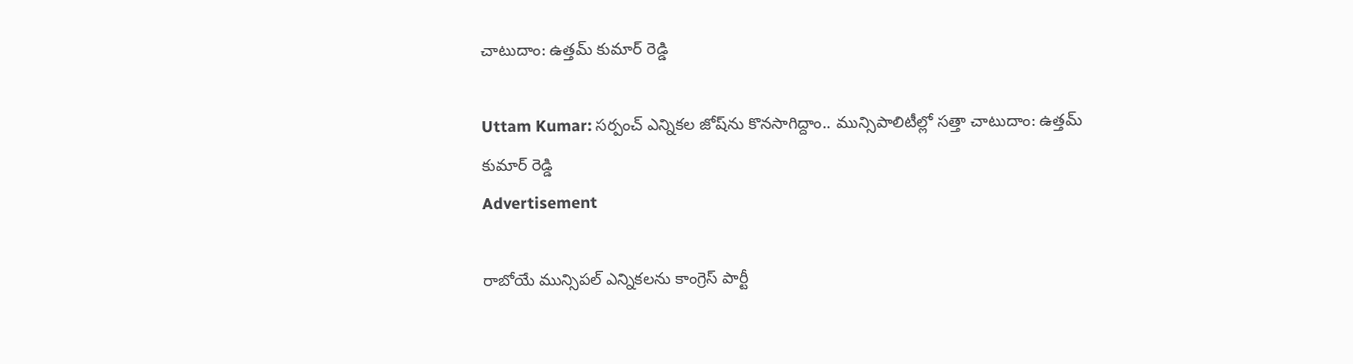చాటుదాం: ఉత్తమ్ కుమార్ రెడ్డి

Uttam Kumar: సర్పంచ్ ఎన్నికల జోష్‌ను కొనసాగిద్దాం.. మున్సిపాలిటీల్లో సత్తా చాటుదాం: ఉత్తమ్ కుమార్ రెడ్డి
Advertisement

రాబోయే మున్సిపల్ ఎన్నికలను కాంగ్రెస్ పార్టీ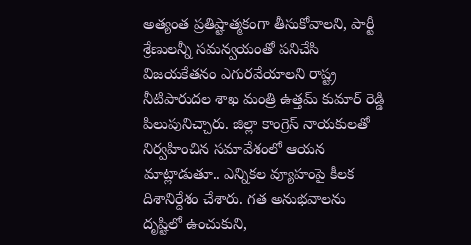అత్యంత ప్రతిష్టాత్మకంగా తీసుకోవాలని, పార్టీ శ్రేణులన్నీ సమన్వయంతో పనిచేసి విజయకేతనం ఎగురవేయాలని రాష్ట్ర నీటిపారుదల శాఖ మంత్రి ఉత్తమ్ కుమార్ రెడ్డి పిలుపునిచ్చారు. జిల్లా కాంగ్రెస్ నాయకులతో నిర్వహించిన సమావేశంలో ఆయన మాట్లాడుతూ.. ఎన్నికల వ్యూహంపై కీలక దిశానిర్దేశం చేశారు. గత అనుభవాలను దృష్టిలో ఉంచుకుని,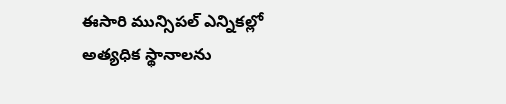ఈసారి మున్సిపల్ ఎన్నికల్లో అత్యధిక స్థానాలను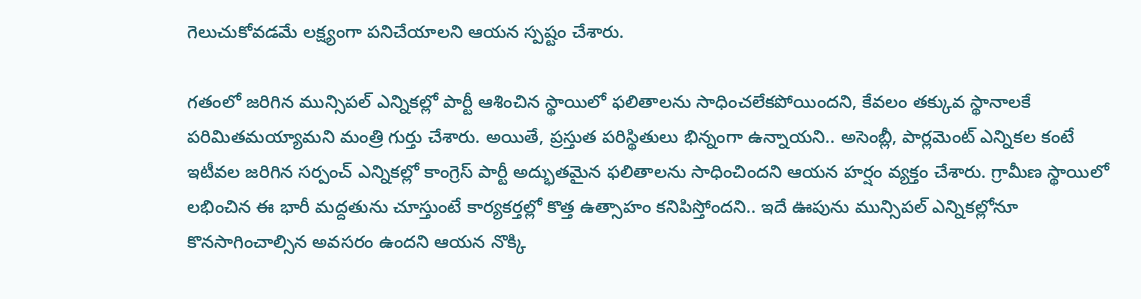గెలుచుకోవడమే లక్ష్యంగా పనిచేయాలని ఆయన స్పష్టం చేశారు.

గతంలో జరిగిన మున్సిపల్ ఎన్నికల్లో పార్టీ ఆశించిన స్థాయిలో ఫలితాలను సాధించలేకపోయిందని, కేవలం తక్కువ స్థానాలకే పరిమితమయ్యామని మంత్రి గుర్తు చేశారు. అయితే, ప్రస్తుత పరిస్థితులు భిన్నంగా ఉన్నాయని.. అసెంబ్లీ, పార్లమెంట్ ఎన్నికల కంటే ఇటీవల జరిగిన సర్పంచ్ ఎన్నికల్లో కాంగ్రెస్ పార్టీ అద్భుతమైన ఫలితాలను సాధించిందని ఆయన హర్షం వ్యక్తం చేశారు. గ్రామీణ స్థాయిలో లభించిన ఈ భారీ మద్దతును చూస్తుంటే కార్యకర్తల్లో కొత్త ఉత్సాహం కనిపిస్తోందని.. ఇదే ఊపును మున్సిపల్ ఎన్నికల్లోనూ కొనసాగించాల్సిన అవసరం ఉందని ఆయన నొక్కి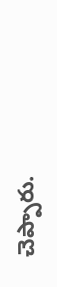చెప్పారు.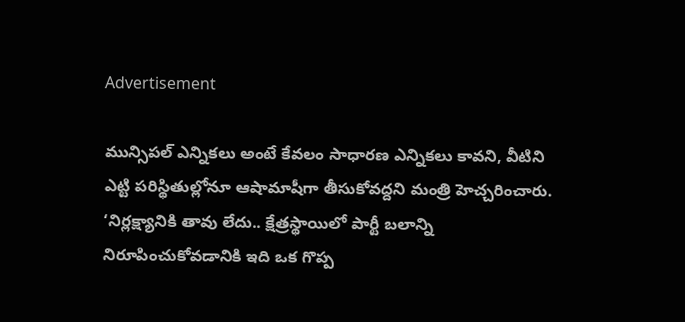Advertisement

మున్సిపల్ ఎన్నికలు అంటే కేవలం సాధారణ ఎన్నికలు కావని, వీటిని ఎట్టి పరిస్థితుల్లోనూ ఆషామాషీగా తీసుకోవద్దని మంత్రి హెచ్చరించారు. ‘నిర్లక్ష్యానికి తావు లేదు.. క్షేత్రస్థాయిలో పార్టీ బలాన్ని నిరూపించుకోవడానికి ఇది ఒక గొప్ప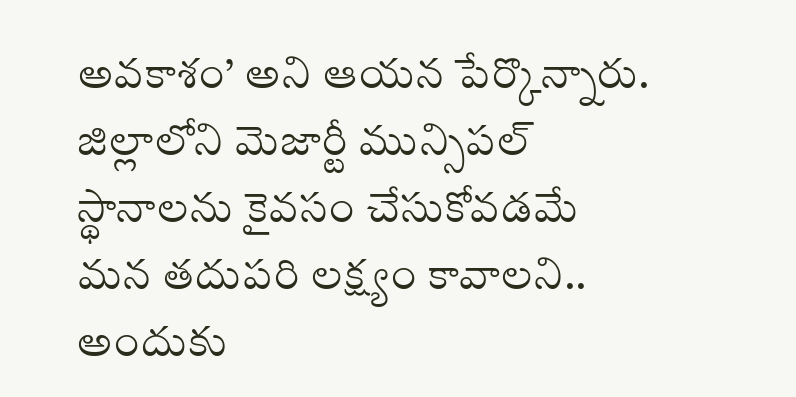అవకాశం’ అని ఆయన పేర్కొన్నారు. జిల్లాలోని మెజార్టీ మున్సిపల్ స్థానాలను కైవసం చేసుకోవడమే మన తదుపరి లక్ష్యం కావాలని.. అందుకు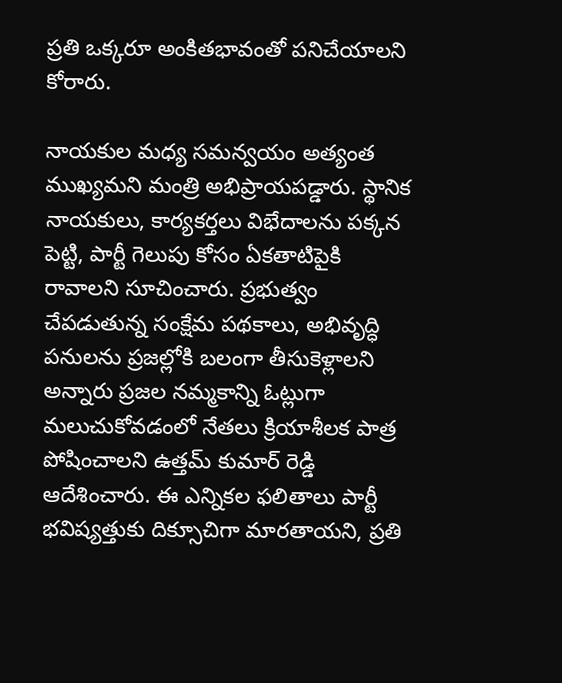ప్రతి ఒక్కరూ అంకితభావంతో పనిచేయాలని కోరారు.

నాయకుల మధ్య సమన్వయం అత్యంత ముఖ్యమని మంత్రి అభిప్రాయపడ్డారు. స్థానిక నాయకులు, కార్యకర్తలు విభేదాలను పక్కన పెట్టి, పార్టీ గెలుపు కోసం ఏకతాటిపైకి రావాలని సూచించారు. ప్రభుత్వం చేపడుతున్న సంక్షేమ పథకాలు, అభివృద్ధి పనులను ప్రజల్లోకి బలంగా తీసుకెళ్లాలని అన్నారు ప్రజల నమ్మకాన్ని ఓట్లుగా మలుచుకోవడంలో నేతలు క్రియాశీలక పాత్ర పోషించాలని ఉత్తమ్ కుమార్ రెడ్డి ఆదేశించారు. ఈ ఎన్నికల ఫలితాలు పార్టీ భవిష్యత్తుకు దిక్సూచిగా మారతాయని, ప్రతి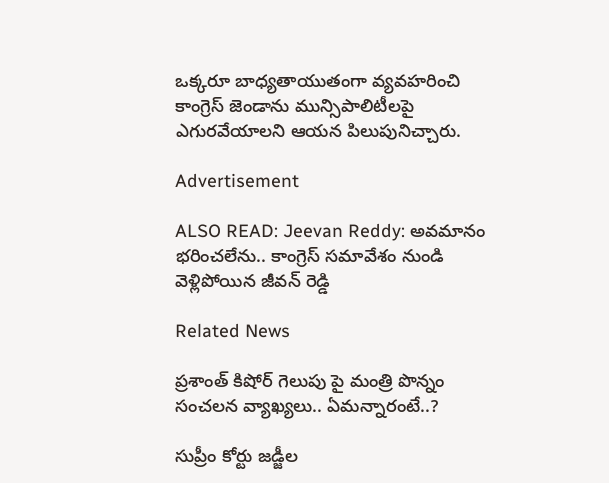ఒక్కరూ బాధ్యతాయుతంగా వ్యవహరించి కాంగ్రెస్ జెండాను మున్సిపాలిటీలపై ఎగురవేయాలని ఆయన పిలుపునిచ్చారు.

Advertisement

ALSO READ: Jeevan Reddy: అవమానం భరించలేను.. కాంగ్రెస్ సమావేశం నుండి వెళ్లిపోయిన జీవన్ రెడ్డి

Related News

ప్రశాంత్ కిషోర్ గెలుపు పై మంత్రి పొన్నం సంచలన వ్యాఖ్యలు.. ఏమన్నారంటే..?

సుప్రీం కోర్టు జడ్జీల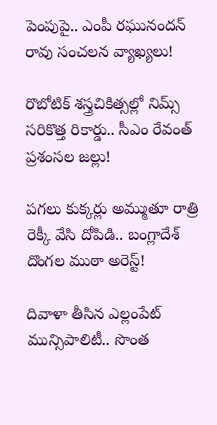పెంపుపై.. ఎంపీ రఘునందన్ రావు సంచలన వ్యాఖ్యలు!

రొబోటిక్ శస్త్రచికిత్సల్లో నిమ్స్ సరికొత్త రికార్డు.. సీఎం రేవంత్ ప్రశంసల జల్లు!

పగలు కుక్కర్లు అమ్ముతూ రాత్రి రెక్కీ వేసి దోపిడి.. బంగ్లాదేశ్ దొంగల ముఠా అరెస్ట్!

దివాళా తీసిన ఎల్లంపేట్ మున్సిపాలిటీ.. సొంత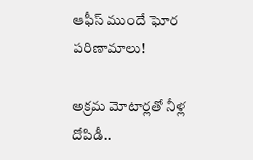ఆఫీస్ ముందే ఘోర పరిణామాలు!

అక్రమ మోటార్లతో నీళ్ల దోపిడీ..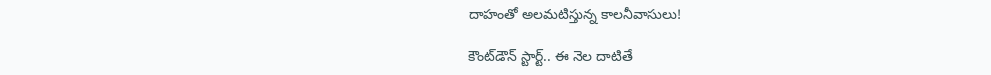దాహంతో అలమటిస్తున్న కాలనీవాసులు!

కౌంట్‌డౌన్ స్టార్ట్.. ఈ నెల దాటితే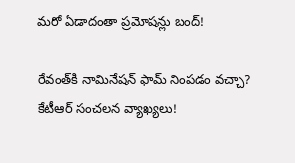మరో ఏడాదంతా ప్రమోషన్లు బంద్!

రేవంత్‌కి నామినేషన్ ఫామ్ నింపడం వచ్చా? కేటీఆర్ సంచలన వ్యాఖ్యలు!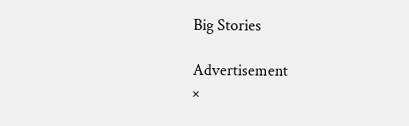Big Stories

Advertisement
×